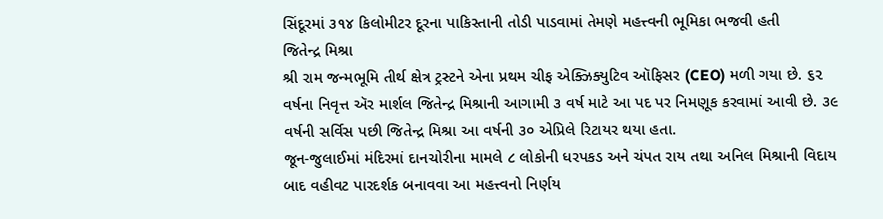સિંદૂરમાં ૩૧૪ કિલોમીટર દૂરના પાકિસ્તાની તોડી પાડવામાં તેમણે મહત્ત્વની ભૂમિકા ભજવી હતી
જિતેન્દ્ર મિશ્રા
શ્રી રામ જન્મભૂમિ તીર્થ ક્ષેત્ર ટ્રસ્ટને એના પ્રથમ ચીફ એક્ઝિક્યુટિવ ઑફિસર (CEO) મળી ગયા છે. ૬૨ વર્ષના નિવૃત્ત ઍર માર્શલ જિતેન્દ્ર મિશ્રાની આગામી ૩ વર્ષ માટે આ પદ પર નિમણૂક કરવામાં આવી છે. ૩૯ વર્ષની સર્વિસ પછી જિતેન્દ્ર મિશ્રા આ વર્ષની ૩૦ એપ્રિલે રિટાયર થયા હતા.
જૂન-જુલાઈમાં મંદિરમાં દાનચોરીના મામલે ૮ લોકોની ધરપકડ અને ચંપત રાય તથા અનિલ મિશ્રાની વિદાય બાદ વહીવટ પારદર્શક બનાવવા આ મહત્ત્વનો નિર્ણય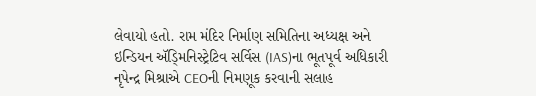લેવાયો હતો. રામ મંદિર નિર્માણ સમિતિના અધ્યક્ષ અને ઇન્ડિયન ઍડ્મિનિસ્ટ્રેટિવ સર્વિસ (IAS)ના ભૂતપૂર્વ અધિકારી નૃપેન્દ્ર મિશ્રાએ CEOની નિમણૂક કરવાની સલાહ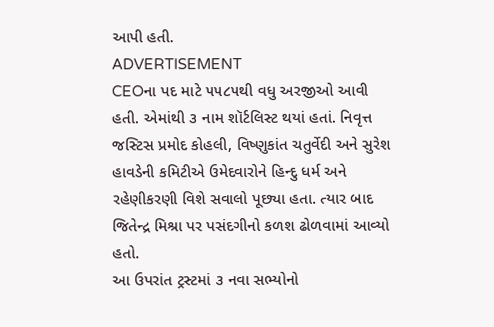આપી હતી.
ADVERTISEMENT
CEOના પદ માટે ૫૫૮૫થી વધુ અરજીઓ આવી હતી. એમાંથી ૩ નામ શૉર્ટલિસ્ટ થયાં હતાં. નિવૃત્ત જસ્ટિસ પ્રમોદ કોહલી, વિષ્ણુકાંત ચતુર્વેદી અને સુરેશ હાવડેની કમિટીએ ઉમેદવારોને હિન્દુ ધર્મ અને રહેણીકરણી વિશે સવાલો પૂછ્યા હતા. ત્યાર બાદ જિતેન્દ્ર મિશ્રા પર પસંદગીનો કળશ ઢોળવામાં આવ્યો હતો.
આ ઉપરાંત ટ્રસ્ટમાં ૩ નવા સભ્યોનો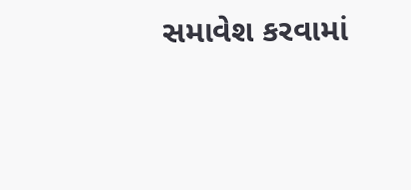સમાવેશ કરવામાં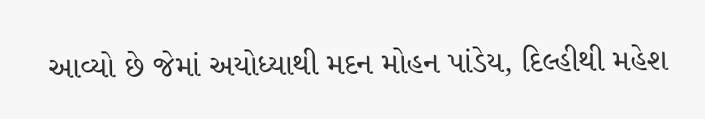આવ્યો છે જેમાં અયોધ્યાથી મદન મોહન પાંડેય, દિલ્હીથી મહેશ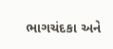ભાગચંદકા અને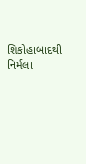શિકોહાબાદથી નિર્મલા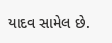યાદવ સામેલ છે.